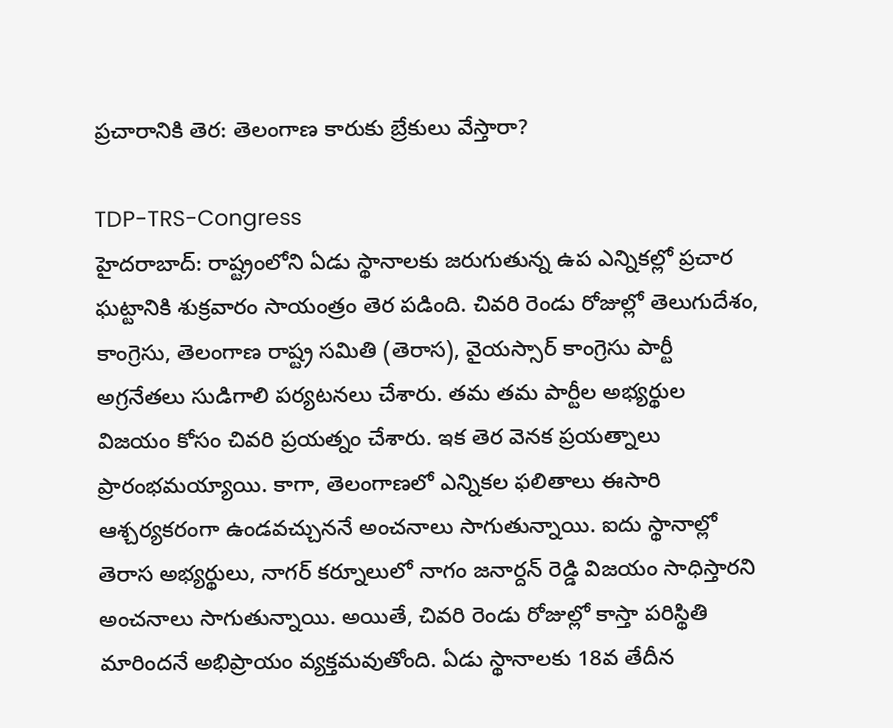ప్రచారానికి తెర: తెలంగాణ కారుకు బ్రేకులు వేస్తారా?

TDP-TRS-Congress
హైదరాబాద్: రాష్ట్రంలోని ఏడు స్థానాలకు జరుగుతున్న ఉప ఎన్నికల్లో ప్రచార ఘట్టానికి శుక్రవారం సాయంత్రం తెర పడింది. చివరి రెండు రోజుల్లో తెలుగుదేశం, కాంగ్రెసు, తెలంగాణ రాష్ట్ర సమితి (తెరాస), వైయస్సార్ కాంగ్రెసు పార్టీ అగ్రనేతలు సుడిగాలి పర్యటనలు చేశారు. తమ తమ పార్టీల అభ్యర్థుల విజయం కోసం చివరి ప్రయత్నం చేశారు. ఇక తెర వెనక ప్రయత్నాలు ప్రారంభమయ్యాయి. కాగా, తెలంగాణలో ఎన్నికల ఫలితాలు ఈసారి ఆశ్చర్యకరంగా ఉండవచ్చుననే అంచనాలు సాగుతున్నాయి. ఐదు స్థానాల్లో తెరాస అభ్యర్థులు, నాగర్ కర్నూలులో నాగం జనార్దన్ రెడ్డి విజయం సాధిస్తారని అంచనాలు సాగుతున్నాయి. అయితే, చివరి రెండు రోజుల్లో కాస్తా పరిస్థితి మారిందనే అభిప్రాయం వ్యక్తమవుతోంది. ఏడు స్థానాలకు 18వ తేదీన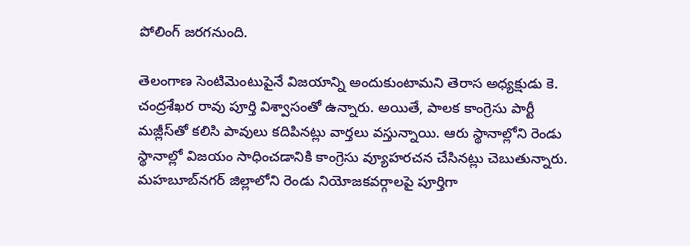పోలింగ్ జరగనుంది.

తెలంగాణ సెంటిమెంటుపైనే విజయాన్ని అందుకుంటామని తెరాస అధ్యక్షుడు కె. చంద్రశేఖర రావు పూర్తి విశ్వాసంతో ఉన్నారు. అయితే, పాలక కాంగ్రెసు పార్టీ మజ్లీస్‌తో కలిసి పావులు కదిపినట్లు వార్తలు వస్తున్నాయి. ఆరు స్థానాల్లోని రెండు స్థానాల్లో విజయం సాధించడానికి కాంగ్రెసు వ్యూహరచన చేసినట్లు చెబుతున్నారు. మహబూబ్‌నగర్ జిల్లాలోని రెండు నియోజకవర్గాలపై పూర్తిగా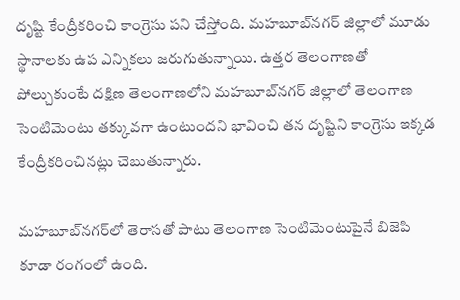దృష్టి కేంద్రీకరించి కాంగ్రెసు పని చేస్తోంది. మహబూబ్‌నగర్ జిల్లాలో మూడు స్థానాలకు ఉప ఎన్నికలు జరుగుతున్నాయి. ఉత్తర తెలంగాణతో పోల్చుకుంటే దక్షిణ తెలంగాణలోని మహబూబ్‌నగర్ జిల్లాలో తెలంగాణ సెంటిమెంటు తక్కువగా ఉంటుందని భావించి తన దృష్టిని కాంగ్రెసు ఇక్కడ కేంద్రీకరించినట్లు చెబుతున్నారు.

మహబూబ్‌నగర్‌లో తెరాసతో పాటు తెలంగాణ సెంటిమెంటుపైనే బిజెపి కూడా రంగంలో ఉంది.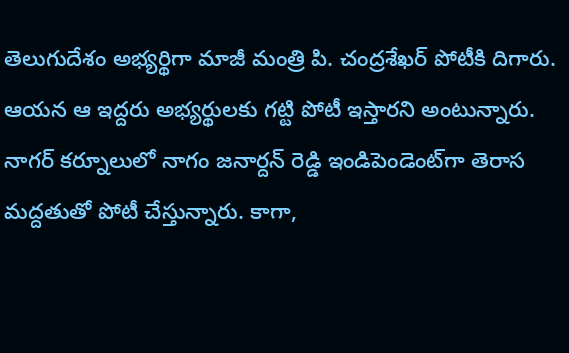తెలుగుదేశం అభ్యర్థిగా మాజీ మంత్రి పి. చంద్రశేఖర్ పోటీకి దిగారు. ఆయన ఆ ఇద్దరు అభ్యర్థులకు గట్టి పోటీ ఇస్తారని అంటున్నారు. నాగర్ కర్నూలులో నాగం జనార్దన్ రెడ్డి ఇండిపెండెంట్‌గా తెరాస మద్దతుతో పోటీ చేస్తున్నారు. కాగా,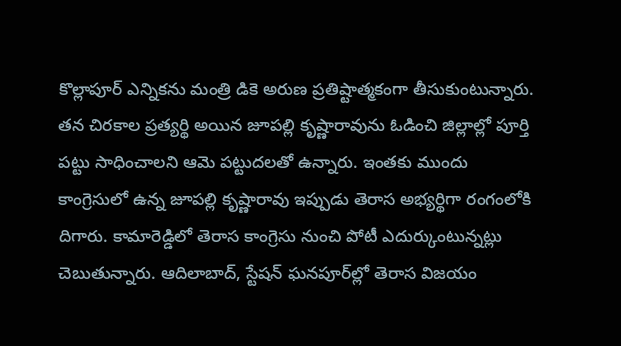కొల్లాపూర్ ఎన్నికను మంత్రి డికె అరుణ ప్రతిష్టాత్మకంగా తీసుకుంటున్నారు. తన చిరకాల ప్రత్యర్థి అయిన జూపల్లి కృష్ణారావును ఓడించి జిల్లాల్లో పూర్తి పట్టు సాధించాలని ఆమె పట్టుదలతో ఉన్నారు. ఇంతకు ముందు కాంగ్రెసులో ఉన్న జూపల్లి కృష్ణారావు ఇప్పుడు తెరాస అభ్యర్థిగా రంగంలోకి దిగారు. కామారెడ్డిలో తెరాస కాంగ్రెసు నుంచి పోటీ ఎదుర్కుంటున్నట్లు చెబుతున్నారు. ఆదిలాబాద్, స్టేషన్ ఘనపూర్‌ల్లో తెరాస విజయం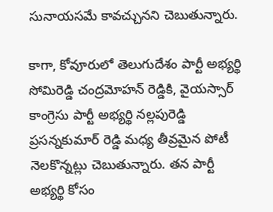సునాయసమే కావచ్చునని చెబుతున్నారు.

కాగా, కోవూరులో తెలుగుదేశం పార్టీ అభ్యర్థి సోమిరెడ్డి చంద్రమోహన్ రెడ్డికి, వైయస్సార్ కాంగ్రెసు పార్టీ అభ్యర్థి నల్లపురెడ్డి ప్రసన్నకుమార్ రెడ్డి మధ్య తీవ్రమైన పోటీ నెలకొన్నట్లు చెబుతున్నారు. తన పార్టీ అభ్యర్థి కోసం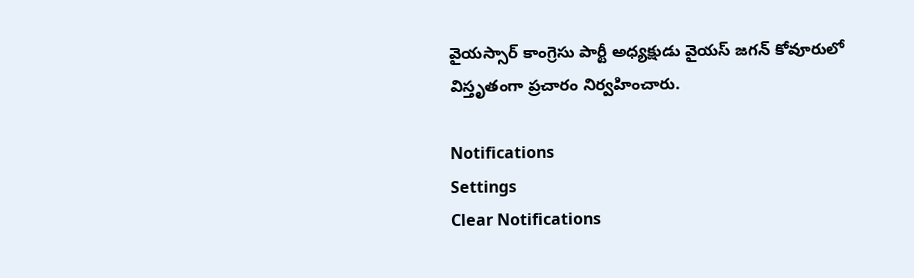వైయస్సార్ కాంగ్రెసు పార్టీ అధ్యక్షుడు వైయస్ జగన్ కోవూరులో విస్తృతంగా ప్రచారం నిర్వహించారు.

Notifications
Settings
Clear Notifications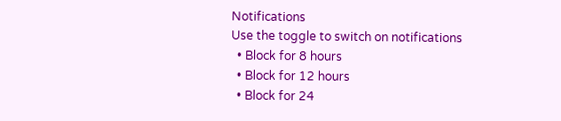Notifications
Use the toggle to switch on notifications
  • Block for 8 hours
  • Block for 12 hours
  • Block for 24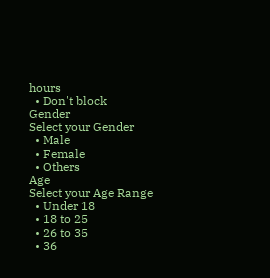hours
  • Don't block
Gender
Select your Gender
  • Male
  • Female
  • Others
Age
Select your Age Range
  • Under 18
  • 18 to 25
  • 26 to 35
  • 36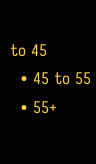to 45
  • 45 to 55
  • 55+